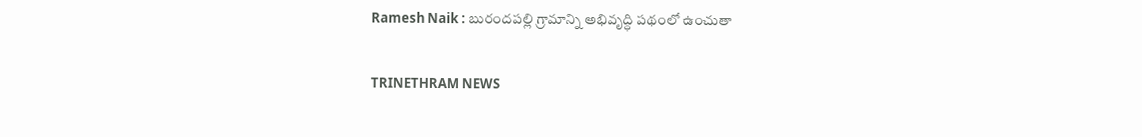Ramesh Naik : బురందపల్లి గ్రామాన్ని అభివృద్ధి పథంలో ఉంచుతా

TRINETHRAM NEWS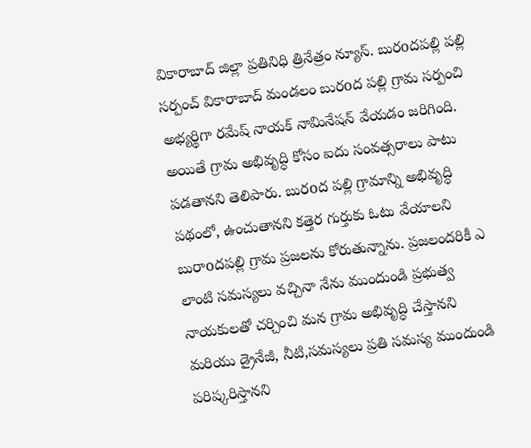వికారాబాద్ జిల్లా ప్రతినిధి త్రినేత్రం న్యూస్. బురoదపల్లి పల్లి సర్పంచ్ వికారాబాద్ మండలం బురoద పల్లి గ్రామ సర్పంచి అభ్యర్థిగా రమేష్ నాయక్ నామినేషన్ వేయడం జరిగింది. అయితే గ్రామ అభివృద్ధి కోసం ఐదు సంవత్సరాలు పాటు పడతానని తెలిపారు. బురoద పల్లి గ్రామాన్ని అభివృద్ధి పథంలో, ఉంచుతానని కత్తెర గుర్తుకు ఓటు వేయాలని బురాoదపల్లి గ్రామ ప్రజలను కోరుతున్నాను. ప్రజలందరికీ ఎ లాంటి సమస్యలు వచ్చినా నేను ముందుండి ప్రభుత్వ నాయకులతో చర్చించి మన గ్రామ అభివృద్ధి చేస్తానని మరియు డ్రైనేజీ, నీటి,సమస్యలు ప్రతి సమస్య ముందుండి పరిష్కరిస్తానని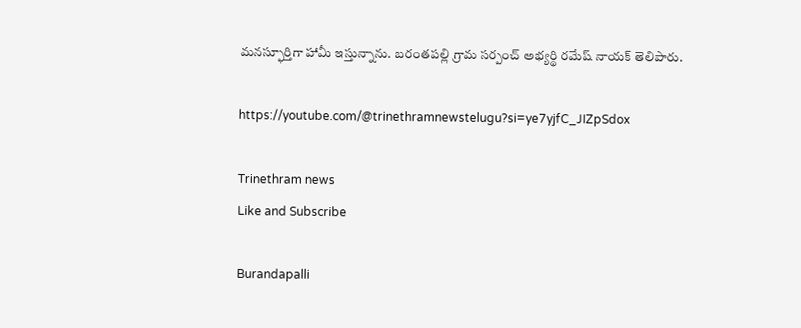మనస్ఫూర్తిగా హామీ ఇస్తున్నాను. బరంతపల్లి గ్రామ సర్పంచ్ అభ్యర్థి రమేష్ నాయక్ తెలిపారు.

https://youtube.com/@trinethramnewstelugu?si=ye7yjfC_JIZpSdox

Trinethram news
Like and Subscribe

Burandapalli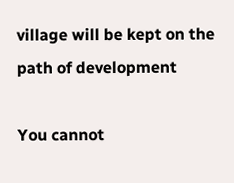village will be kept on the path of development

You cannot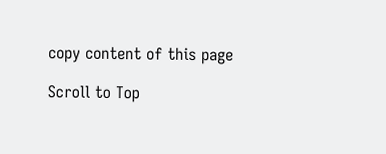copy content of this page

Scroll to Top